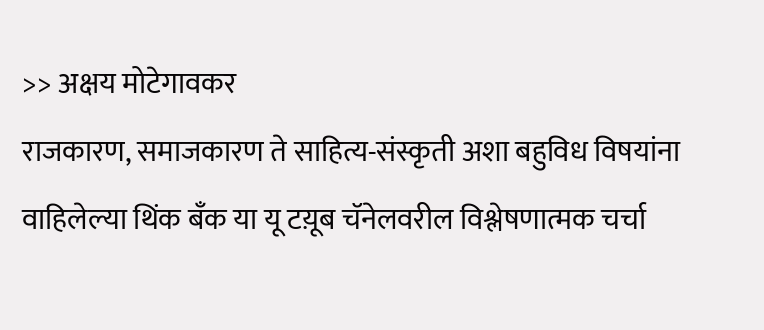>> अक्षय मोटेगावकर
राजकारण, समाजकारण ते साहित्य-संस्कृती अशा बहुविध विषयांना वाहिलेल्या थिंक बँक या यू टय़ूब चॅनेलवरील विश्लेषणात्मक चर्चा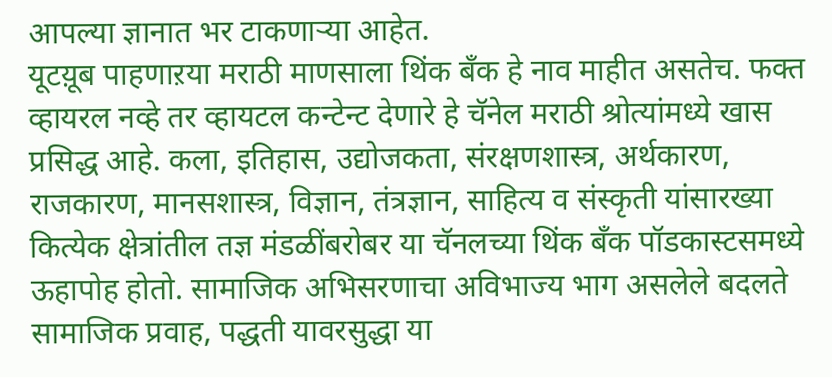आपल्या ज्ञानात भर टाकणाऱ्या आहेत.
यूटय़ूब पाहणाऱया मराठी माणसाला थिंक बँक हे नाव माहीत असतेच. फक्त व्हायरल नव्हे तर व्हायटल कन्टेन्ट देणारे हे चॅनेल मराठी श्रोत्यांमध्ये खास प्रसिद्ध आहे. कला, इतिहास, उद्योजकता, संरक्षणशास्त्र, अर्थकारण, राजकारण, मानसशास्त्र, विज्ञान, तंत्रज्ञान, साहित्य व संस्कृती यांसारख्या कित्येक क्षेत्रांतील तज्ञ मंडळींबरोबर या चॅनलच्या थिंक बँक पॉडकास्टसमध्ये ऊहापोह होतो. सामाजिक अभिसरणाचा अविभाज्य भाग असलेले बदलते सामाजिक प्रवाह, पद्धती यावरसुद्धा या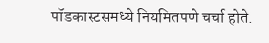पॉडकास्टसमध्ये नियमितपणे चर्चा होते.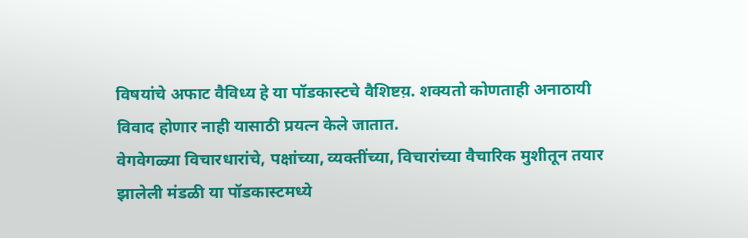विषयांचे अफाट वैविध्य हे या पॉडकास्टचे वैशिष्टय़. शक्यतो कोणताही अनाठायी विवाद होणार नाही यासाठी प्रयत्न केले जातात.
वेगवेगळ्या विचारधारांचे, पक्षांच्या, व्यक्तींच्या, विचारांच्या वैचारिक मुशीतून तयार झालेली मंडळी या पॉडकास्टमध्ये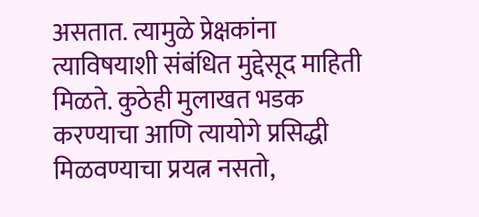असतात. त्यामुळे प्रेक्षकांना त्याविषयाशी संबंधित मुद्देसूद माहिती मिळते. कुठेही मुलाखत भडक करण्याचा आणि त्यायोगे प्रसिद्धी मिळवण्याचा प्रयत्न नसतो,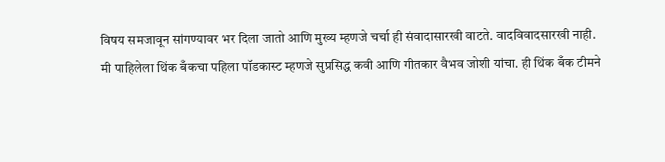विषय समजावून सांगण्यावर भर दिला जातो आणि मुख्य म्हणजे चर्चा ही संवादासारखी वाटते. वादविवादसारखी नाही.
मी पाहिलेला थिंक बँकचा पहिला पॉडकास्ट म्हणजे सुप्रसिद्ध कवी आणि गीतकार वैभव जोशी यांचा. ही थिंक बँक टीमने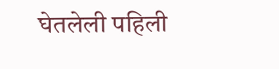घेतलेली पहिली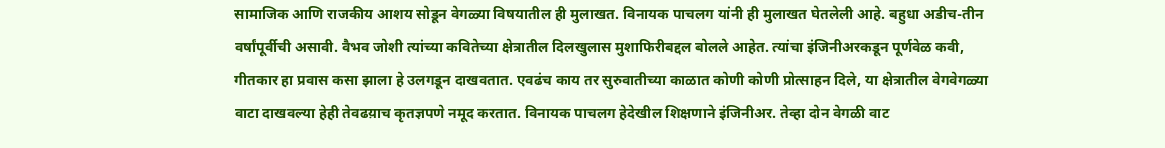सामाजिक आणि राजकीय आशय सोडून वेगळ्या विषयातील ही मुलाखत. विनायक पाचलग यांनी ही मुलाखत घेतलेली आहे. बहुधा अडीच-तीन वर्षांपूर्वीची असावी. वैभव जोशी त्यांच्या कवितेच्या क्षेत्रातील दिलखुलास मुशाफिरीबद्दल बोलले आहेत. त्यांचा इंजिनीअरकडून पूर्णवेळ कवी, गीतकार हा प्रवास कसा झाला हे उलगडून दाखवतात. एवढंच काय तर सुरुवातीच्या काळात कोणी कोणी प्रोत्साहन दिले, या क्षेत्रातील वेगवेगळ्या वाटा दाखवल्या हेही तेवढय़ाच कृतज्ञपणे नमूद करतात. विनायक पाचलग हेदेखील शिक्षणाने इंजिनीअर. तेव्हा दोन वेगळी वाट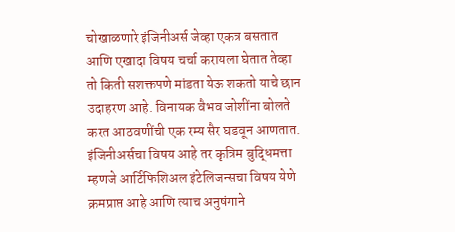चोखाळणारे इंजिनीअर्स जेव्हा एकत्र बसतात आणि एखादा विषय चर्चा करायला घेतात तेव्हा तो किती सशक्तपणे मांडता येऊ शकतो याचे छान उदाहरण आहे. विनायक वैभव जोशींना बोलते करत आठवणींची एक रम्य सैर घडवून आणतात.
इंजिनीअर्सचा विषय आहे तर कृत्रिम बुद्धिमत्ता म्हणजे आर्टिफिशिअल इंटेलिजन्सचा विषय येणे क्रमप्राप्त आहे आणि त्याच अनुषंगाने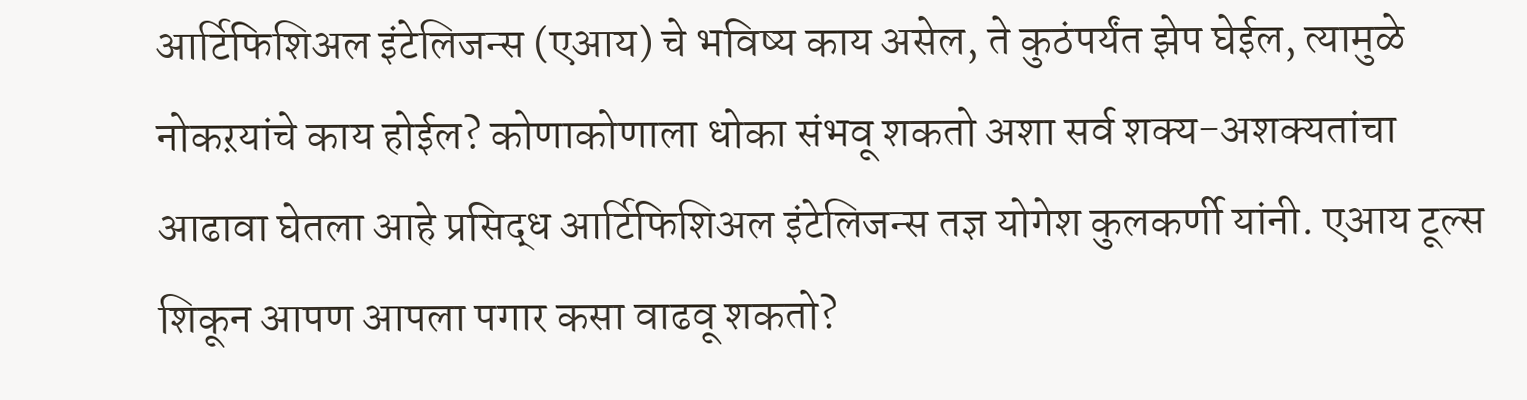आर्टिफिशिअल इंटेलिजन्स (एआय) चे भविष्य काय असेल, ते कुठंपर्यंत झेप घेईल, त्यामुळे नोकऱयांचे काय होईल? कोणाकोणाला धोका संभवू शकतो अशा सर्व शक्य-अशक्यतांचा आढावा घेतला आहे प्रसिद्ध आर्टिफिशिअल इंटेलिजन्स तज्ञ योगेश कुलकर्णी यांनी. एआय टूल्स शिकून आपण आपला पगार कसा वाढवू शकतो?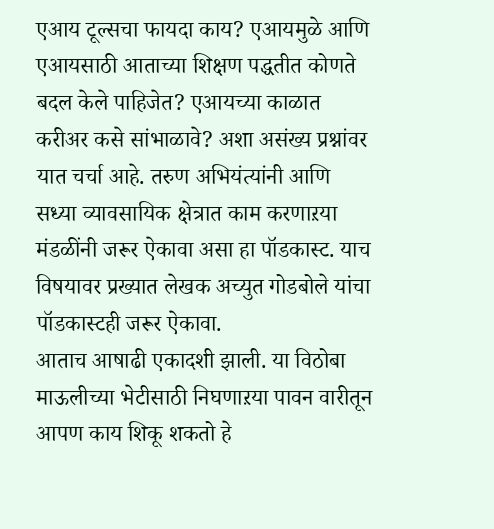एआय टूल्सचा फायदा काय? एआयमुळे आणि एआयसाठी आताच्या शिक्षण पद्धतीत कोणते बदल केले पाहिजेत? एआयच्या काळात करीअर कसे सांभाळावे? अशा असंख्य प्रश्नांवर यात चर्चा आहे. तरुण अभियंत्यांनी आणि सध्या व्यावसायिक क्षेत्रात काम करणाऱया मंडळींनी जरूर ऐकावा असा हा पॉडकास्ट. याच विषयावर प्रख्यात लेखक अच्युत गोडबोले यांचा
पॉडकास्टही जरूर ऐकावा.
आताच आषाढी एकादशी झाली. या विठोबा माऊलीच्या भेटीसाठी निघणाऱया पावन वारीतून आपण काय शिकू शकतो हे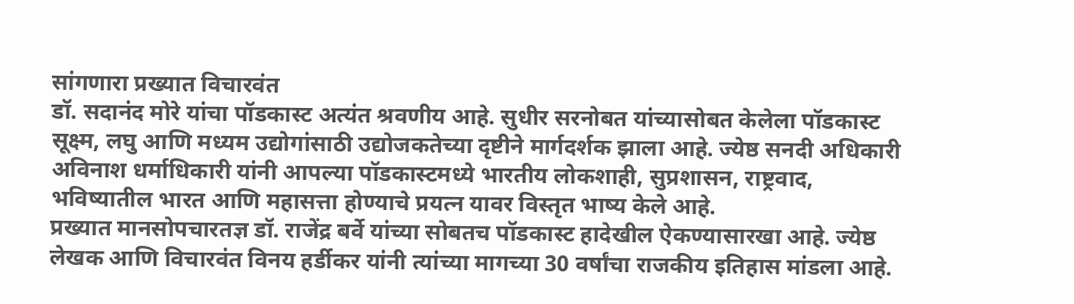सांगणारा प्रख्यात विचारवंत
डॉ. सदानंद मोरे यांचा पॉडकास्ट अत्यंत श्रवणीय आहे. सुधीर सरनोबत यांच्यासोबत केलेला पॉडकास्ट सूक्ष्म, लघु आणि मध्यम उद्योगांसाठी उद्योजकतेच्या दृष्टीने मार्गदर्शक झाला आहे. ज्येष्ठ सनदी अधिकारी अविनाश धर्माधिकारी यांनी आपल्या पॉडकास्टमध्ये भारतीय लोकशाही, सुप्रशासन, राष्ट्रवाद, भविष्यातील भारत आणि महासत्ता होण्याचे प्रयत्न यावर विस्तृत भाष्य केले आहे.
प्रख्यात मानसोपचारतज्ञ डॉ. राजेंद्र बर्वे यांच्या सोबतच पॉडकास्ट हादेखील ऐकण्यासारखा आहे. ज्येष्ठ लेखक आणि विचारवंत विनय हर्डीकर यांनी त्यांच्या मागच्या 30 वर्षांचा राजकीय इतिहास मांडला आहे.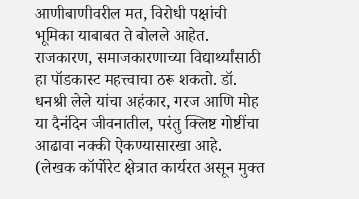आणीबाणीवरील मत, विरोधी पक्षांची भूमिका याबाबत ते बोलले आहेत. राजकारण, समाजकारणाच्या विद्यार्थ्यांसाठी हा पॉडकास्ट महत्त्वाचा ठरू शकतो. डॉ. धनश्री लेले यांचा अहंकार, गरज आणि मोह या दैनंदिन जीवनातील, परंतु क्लिष्ट गोष्टींचा आढावा नक्की ऐकण्यासारखा आहे.
(लेखक कॉर्पोरेट क्षेत्रात कार्यरत असून मुक्त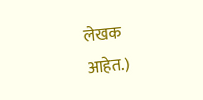लेखक आहेत.)